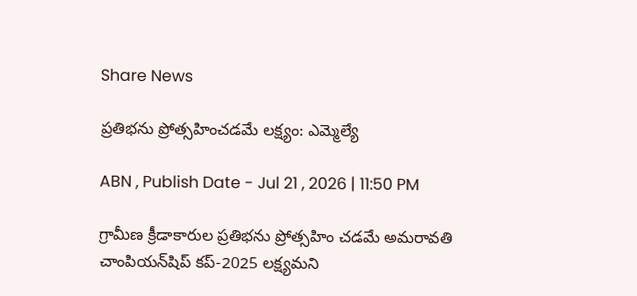Share News

ప్రతిభను ప్రోత్సహించడమే లక్ష్యం: ఎమ్మెల్యే

ABN , Publish Date - Jul 21 , 2026 | 11:50 PM

గ్రామీణ క్రీడాకారుల ప్రతిభను ప్రోత్సహిం చడమే అమరావతి చాంపియన్‌షిప్‌ కప్‌-2025 లక్ష్యమని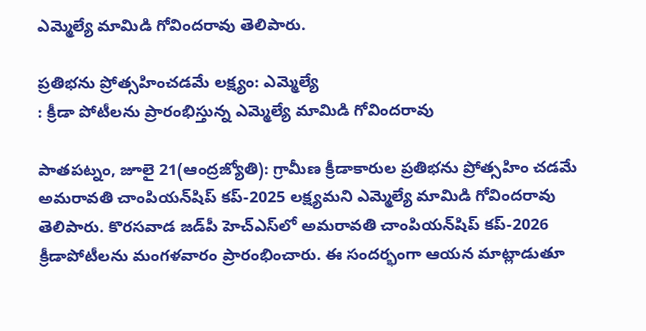ఎమ్మెల్యే మామిడి గోవిందరావు తెలిపారు.

ప్రతిభను ప్రోత్సహించడమే లక్ష్యం: ఎమ్మెల్యే
: క్రీడా పోటీలను ప్రారంభిస్తున్న ఎమ్మెల్యే మామిడి గోవిందరావు

పాతపట్నం, జూలై 21(ఆంద్రజ్యోతి): గ్రామీణ క్రీడాకారుల ప్రతిభను ప్రోత్సహిం చడమే అమరావతి చాంపియన్‌షిప్‌ కప్‌-2025 లక్ష్యమని ఎమ్మెల్యే మామిడి గోవిందరావు తెలిపారు. కొరసవాడ జడ్‌పీ హెచ్‌ఎస్‌లో అమరావతి చాంపియన్‌షిప్‌ కప్‌-2026 క్రీడాపోటీలను మంగళవారం ప్రారంభించారు. ఈ సందర్భంగా ఆయన మాట్లాడుతూ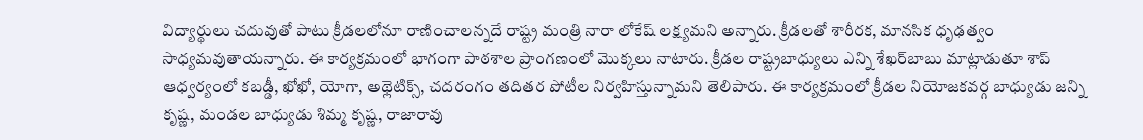విద్యార్థులు చదువుతో పాటు క్రీడలలోనూ రాణించాలన్నదే రాష్ట్ర మంత్రి నారా లోకేష్‌ లక్ష్యమని అన్నారు. క్రీడలతో శారీరక, మానసిక ధృఢత్వం సాధ్యమవుతాయన్నారు. ఈ కార్యక్రమంలో భాగంగా పాఠశాల ప్రాంగణంలో మొక్కలు నాటారు. క్రీడల రాష్ట్రబాధ్యులు ఎన్ని శేఖర్‌బాబు మాట్లాడుతూ శాప్‌ ఆధ్వర్యంలో కబడ్డీ, ఖోఖో, యోగా, అథ్లెటిక్స్‌, చదరంగం తదితర పోటీల నిర్వహిస్తున్నామని తెలిపారు. ఈ కార్యక్రమంలో క్రీడల నియోజకవర్గ బాధ్యుడు జన్ని కృష్ణ, మండల బాధ్యుడు శిమ్మ కృష్ణ, రాజారావు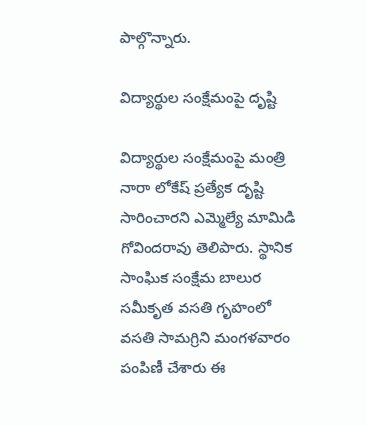పాల్గొన్నారు.

విద్యార్థుల సంక్షేమంపై దృష్టి

విద్యార్థుల సంక్షేమంపై మంత్రి నారా లోకేష్‌ ప్రత్యేక దృష్టి సారించారని ఎమ్మెల్యే మామిడి గోవిందరావు తెలిపారు. స్థానిక సాంఘిక సంక్షేమ బాలుర సమీకృత వసతి గృహంలో వసతి సామగ్రిని మంగళవారం పంపిణీ చేశారు ఈ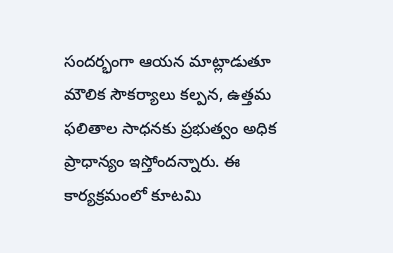సందర్భంగా ఆయన మాట్లాడుతూ మౌలిక సౌకర్యాలు కల్పన, ఉత్తమ ఫలితాల సాధనకు ప్రభుత్వం అధిక ప్రాధాన్యం ఇస్తోందన్నారు. ఈ కార్యక్రమంలో కూటమి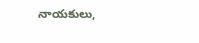నాయకులు,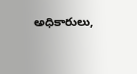అధికారులు,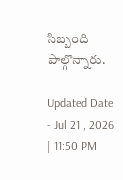సిబ్బంది పాల్గొన్నారు.

Updated Date - Jul 21 , 2026 | 11:50 PM